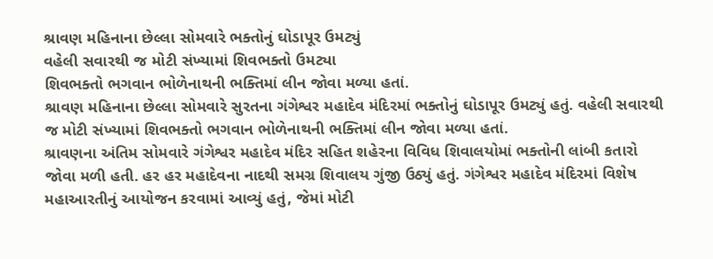શ્રાવણ મહિનાના છેલ્લા સોમવારે ભક્તોનું ઘોડાપૂર ઉમટ્યું
વહેલી સવારથી જ મોટી સંખ્યામાં શિવભક્તો ઉમટ્યા
શિવભક્તો ભગવાન ભોળેનાથની ભક્તિમાં લીન જોવા મળ્યા હતાં.
શ્રાવણ મહિનાના છેલ્લા સોમવારે સુરતના ગંગેશ્વર મહાદેવ મંદિરમાં ભક્તોનું ઘોડાપૂર ઉમટ્યું હતું. વહેલી સવારથી જ મોટી સંખ્યામાં શિવભક્તો ભગવાન ભોળેનાથની ભક્તિમાં લીન જોવા મળ્યા હતાં.
શ્રાવણના અંતિમ સોમવારે ગંગેશ્વર મહાદેવ મંદિર સહિત શહેરના વિવિધ શિવાલયોમાં ભક્તોની લાંબી કતારો જોવા મળી હતી. હર હર મહાદેવના નાદથી સમગ્ર શિવાલય ગુંજી ઉઠ્યું હતું. ગંગેશ્વર મહાદેવ મંદિરમાં વિશેષ મહાઆરતીનું આયોજન કરવામાં આવ્યું હતું, જેમાં મોટી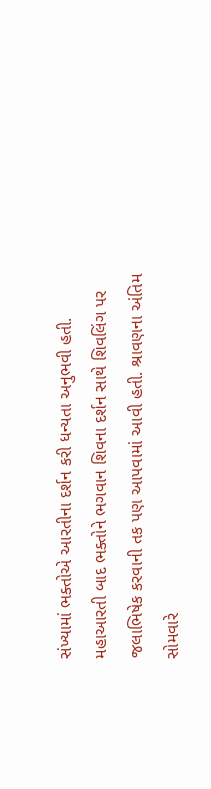સંખ્યામાં ભક્તોએ આરતીના દર્શન કરી ધન્યતા અનુભવી હતી. મહાઆરતી બાદ ભક્તોને ભગવાન શિવના દર્શન સાથે શિવલિંગ પર જલાભિષેક કરવાની તક પણ આપવામાં આવી હતી. શ્રાવણના અંતિમ સોમવારે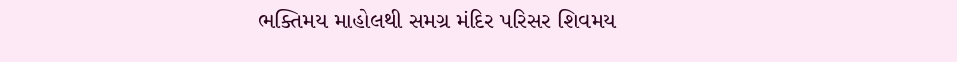ભક્તિમય માહોલથી સમગ્ર મંદિર પરિસર શિવમય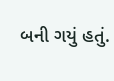બની ગયું હતું.